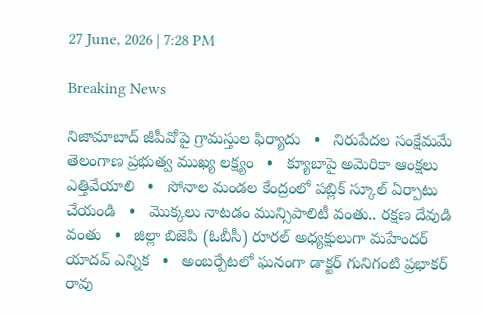27 June, 2026 | 7:28 PM

Breaking News

నిజామాబాద్ జీపీవోపై గ్రామస్తుల ఫిర్యాదు   •   నిరుపేదల సంక్షేమమే తెలంగాణ ప్రభుత్వ ముఖ్య లక్ష్యం   •   క్యూబాపై అమెరికా ఆంక్షలు ఎత్తివేయాలి   •   సోనాల మండల కేంద్రంలో పబ్లిక్ స్కూల్ ఏర్పాటు చేయండి   •   మొక్కలు నాటడం మున్సిపాలిటీ వంతు.. రక్షణ దేవుడి వంతు   •   జిల్లా బిజెపి (ఓబీసీ) రూరల్ అధ్యక్షులుగా మహేందర్ యాదవ్ ఎన్నిక   •   అంబర్పేటలో ఘనంగా డాక్టర్ గునిగంటి ప్రభాకర్ రావు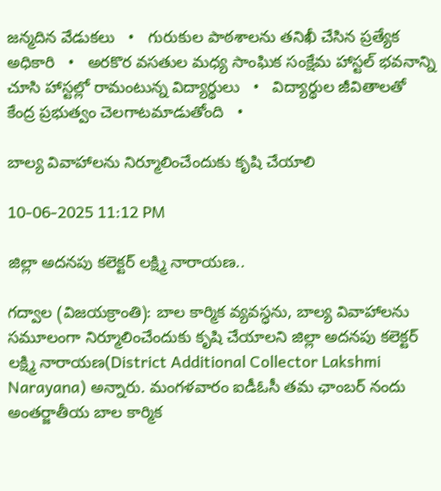జన్మదిన వేడుకలు   •   గురుకుల పాఠశాలను తనిఖీ చేసిన ప్రత్యేక అధికారి   •   అరకొర వసతుల మధ్య సాంఘిక సంక్షేమ హాస్టల్ భవనాన్ని చూసి హాస్టల్లో రామంటున్న విద్యార్థులు   •   విద్యార్థుల జీవితాలతో కేంద్ర ప్రభుత్వం చెలగాటమాడుతోంది   •

బాల్య వివాహాలను నిర్మూలించేందుకు కృషి చేయాలి

10-06-2025 11:12 PM

జిల్లా అదనపు కలెక్టర్‌ లక్ష్మి నారాయణ..

గద్వాల (విజయక్రాంతి): బాల కార్మిక వ్యవస్ధను, బాల్య వివాహాలను సమూలంగా నిర్మూలించేందుకు కృషి చేయాలని జిల్లా అదనపు కలెక్టర్‌ లక్ష్మి నారాయణ(District Additional Collector Lakshmi Narayana) అన్నారు. మంగళవారం ఐడీఓసీ తమ ఛాంబర్ నందు అంతర్జాతీయ బాల కార్మిక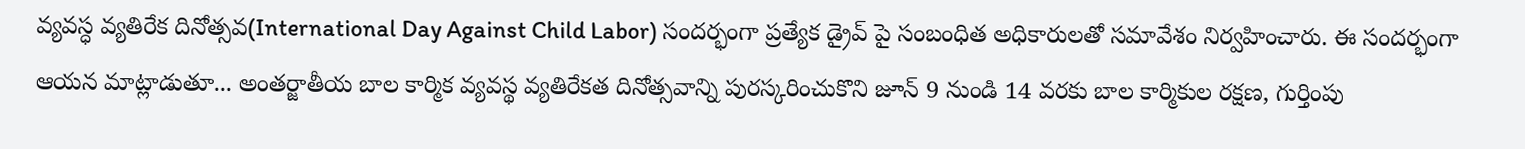వ్యవస్ధ వ్యతిరేక దినోత్సవ(International Day Against Child Labor) సందర్భంగా ప్రత్యేక డ్రైవ్ పై సంబంధిత అధికారులతో సమావేశం నిర్వహించారు. ఈ సందర్భంగా ఆయన మాట్లాడుతూ... అంతర్జాతీయ బాల కార్మిక వ్యవస్థ వ్యతిరేకత దినోత్సవాన్ని పురస్కరించుకొని జూన్ 9 నుండి 14 వరకు బాల కార్మికుల రక్షణ, గుర్తింపు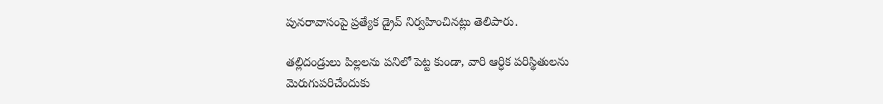పునరావాసంపై ప్రత్యేక డ్రైవ్ నిర్వహించినట్లు తెలిపారు.

తల్లిదండ్రులు పిల్లలను పనిలో పెట్ట కుండా, వారి ఆర్ధిక పరిస్థితులను మెరుగుపరిచేందుకు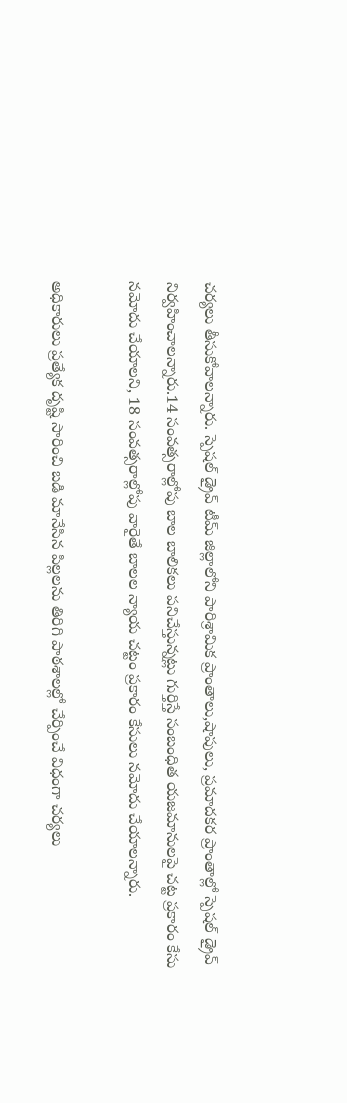చర్యలు తీసుకోవాలన్నారు. స్పెషల్ డ్రైవ్ టీమ్ జిల్లాలోని పారిశ్రామిక ప్రాంతాలు,షాపులు, ప్రమాదకర ప్రాంతాల్లో స్పెషల్ డ్రైవ్ నిర్వహించాలన్నారు.14 సంవత్సరాల్లోపు బాల బాలికలు పనిచేస్తున్నట్లు గుర్తిస్తే సంబంధిత యజమానులపై చట్ట ప్రకారం కేసు నమోదు చేయాలని, 18 సంవత్సరాల్లోపు వారైతే బాలల న్యాయ చట్టం ప్రకారం కేసులు నమోదు చేయాలన్నారు.

అధికారులు ప్రత్యేక దృష్టి సారించి బడి మానేసిన పిల్లలను తిరిగి పాఠశాలల్లో చేర్పించే విధంగా చర్యలు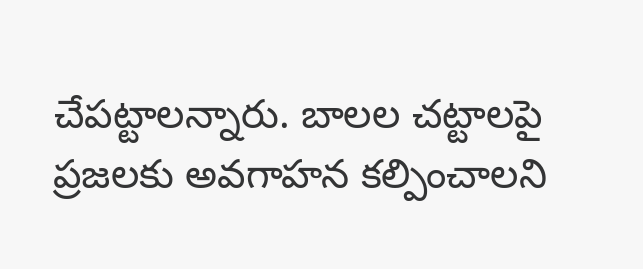చేపట్టాలన్నారు. బాలల చట్టాలపై ప్రజలకు అవగాహన కల్పించాలని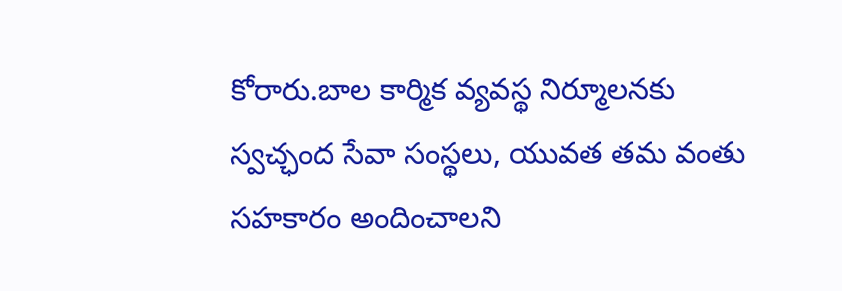కోరారు.బాల కార్మిక వ్యవస్థ నిర్మూలనకు స్వచ్ఛంద సేవా సంస్థలు, యువత తమ వంతు సహకారం అందించాలని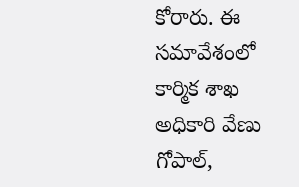కోరారు. ఈ సమావేశంలో కార్మిక శాఖ అధికారి వేణు గోపాల్,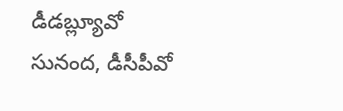డీడబ్ల్యూవో సునంద, డీసీపీవో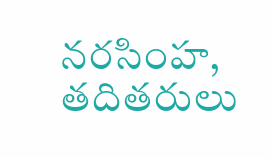నరసింహ, తదితరులు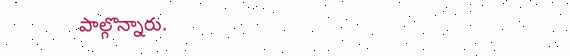పాల్గొన్నారు.